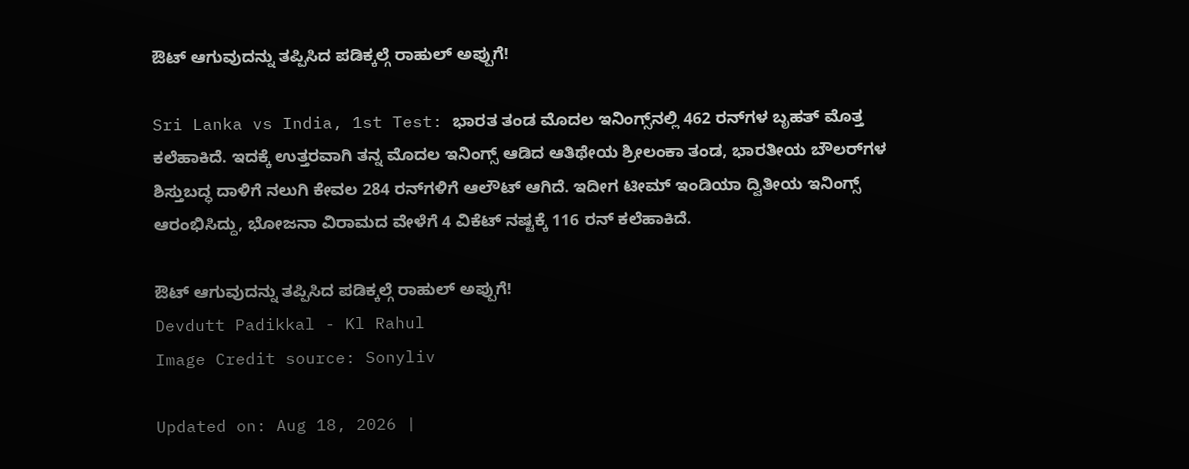ಔಟ್ ಆಗುವುದನ್ನು ತಪ್ಪಿಸಿದ ಪಡಿಕ್ಕಲ್ಗೆ ರಾಹುಲ್ ಅಪ್ಪುಗೆ!

Sri Lanka vs India, 1st Test: ಭಾರತ ತಂಡ ಮೊದಲ ಇನಿಂಗ್ಸ್‌ನಲ್ಲಿ 462 ರನ್‌ಗಳ ಬೃಹತ್ ಮೊತ್ತ ಕಲೆಹಾಕಿದೆ. ಇದಕ್ಕೆ ಉತ್ತರವಾಗಿ ತನ್ನ ಮೊದಲ ಇನಿಂಗ್ಸ್ ಆಡಿದ ಆತಿಥೇಯ ಶ್ರೀಲಂಕಾ ತಂಡ, ಭಾರತೀಯ ಬೌಲರ್‌ಗಳ ಶಿಸ್ತುಬದ್ಧ ದಾಳಿಗೆ ನಲುಗಿ ಕೇವಲ 284 ರನ್‌ಗಳಿಗೆ ಆಲೌಟ್ ಆಗಿದೆ. ಇದೀಗ ಟೀಮ್ ಇಂಡಿಯಾ ದ್ವಿತೀಯ ಇನಿಂಗ್ಸ್ ಆರಂಭಿಸಿದ್ದು, ಭೋಜನಾ ವಿರಾಮದ ವೇಳೆಗೆ 4 ವಿಕೆಟ್ ನಷ್ಟಕ್ಕೆ 116 ರನ್ ಕಲೆಹಾಕಿದೆ.

ಔಟ್ ಆಗುವುದನ್ನು ತಪ್ಪಿಸಿದ ಪಡಿಕ್ಕಲ್ಗೆ ರಾಹುಲ್ ಅಪ್ಪುಗೆ!
Devdutt Padikkal - Kl Rahul
Image Credit source: Sonyliv

Updated on: Aug 18, 2026 |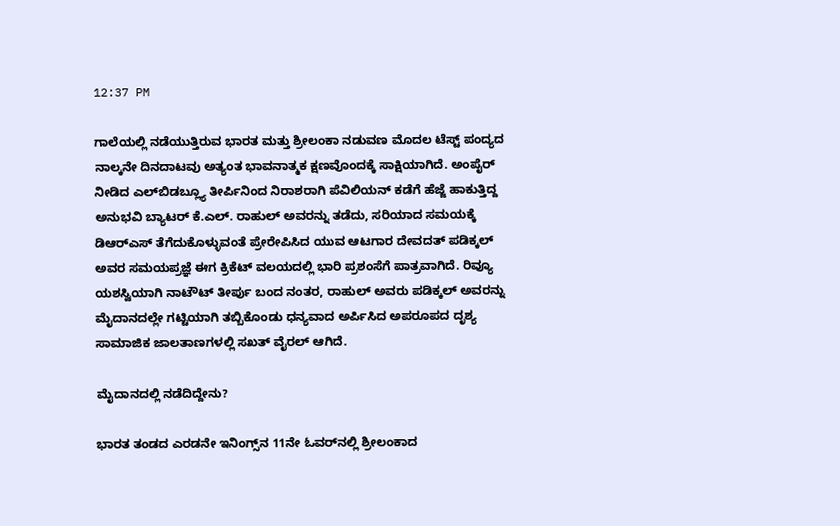12:37 PM

ಗಾಲೆಯಲ್ಲಿ ನಡೆಯುತ್ತಿರುವ ಭಾರತ ಮತ್ತು ಶ್ರೀಲಂಕಾ ನಡುವಣ ಮೊದಲ ಟೆಸ್ಟ್ ಪಂದ್ಯದ ನಾಲ್ಕನೇ ದಿನದಾಟವು ಅತ್ಯಂತ ಭಾವನಾತ್ಮಕ ಕ್ಷಣವೊಂದಕ್ಕೆ ಸಾಕ್ಷಿಯಾಗಿದೆ. ಅಂಪೈರ್ ನೀಡಿದ ಎಲ್‌ಬಿಡಬ್ಲ್ಯೂ ತೀರ್ಪಿನಿಂದ ನಿರಾಶರಾಗಿ ಪೆವಿಲಿಯನ್ ಕಡೆಗೆ ಹೆಜ್ಜೆ ಹಾಕುತ್ತಿದ್ದ ಅನುಭವಿ ಬ್ಯಾಟರ್ ಕೆ.ಎಲ್. ರಾಹುಲ್ ಅವರನ್ನು ತಡೆದು, ಸರಿಯಾದ ಸಮಯಕ್ಕೆ ಡಿಆರ್‌ಎಸ್ ತೆಗೆದುಕೊಳ್ಳುವಂತೆ ಪ್ರೇರೇಪಿಸಿದ ಯುವ ಆಟಗಾರ ದೇವದತ್ ಪಡಿಕ್ಕಲ್ ಅವರ ಸಮಯಪ್ರಜ್ಞೆ ಈಗ ಕ್ರಿಕೆಟ್ ವಲಯದಲ್ಲಿ ಭಾರಿ ಪ್ರಶಂಸೆಗೆ ಪಾತ್ರವಾಗಿದೆ. ರಿವ್ಯೂ ಯಶಸ್ವಿಯಾಗಿ ನಾಟೌಟ್ ತೀರ್ಪು ಬಂದ ನಂತರ, ರಾಹುಲ್ ಅವರು ಪಡಿಕ್ಕಲ್ ಅವರನ್ನು ಮೈದಾನದಲ್ಲೇ ಗಟ್ಟಿಯಾಗಿ ತಬ್ಬಿಕೊಂಡು ಧನ್ಯವಾದ ಅರ್ಪಿಸಿದ ಅಪರೂಪದ ದೃಶ್ಯ ಸಾಮಾಜಿಕ ಜಾಲತಾಣಗಳಲ್ಲಿ ಸಖತ್ ವೈರಲ್ ಆಗಿದೆ.

ಮೈದಾನದಲ್ಲಿ ನಡೆದಿದ್ದೇನು?

ಭಾರತ ತಂಡದ ಎರಡನೇ ಇನಿಂಗ್ಸ್‌ನ 11ನೇ ಓವರ್‌ನಲ್ಲಿ ಶ್ರೀಲಂಕಾದ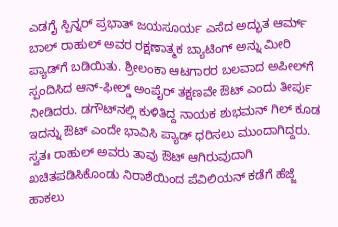ಎಡಗೈ ಸ್ಪಿನ್ನರ್ ಪ್ರಭಾತ್ ಜಯಸೂರ್ಯ ಎಸೆದ ಅದ್ಭುತ ಆರ್ಮ್ ಬಾಲ್ ರಾಹುಲ್ ಅವರ ರಕ್ಷಣಾತ್ಮಕ ಬ್ಯಾಟಿಂಗ್ ಅನ್ನು ಮೀರಿ ಪ್ಯಾಡ್‌ಗೆ ಬಡಿಯಿತು. ಶ್ರೀಲಂಕಾ ಆಟಗಾರರ ಬಲವಾದ ಅಪೀಲ್‌ಗೆ ಸ್ಪಂದಿಸಿದ ಆನ್-ಫೀಲ್ಡ್ ಅಂಪೈರ್ ತಕ್ಷಣವೇ ಔಟ್ ಎಂದು ತೀರ್ಪು ನೀಡಿದರು. ಡಗೌಟ್‌ನಲ್ಲಿ ಕುಳಿತಿದ್ದ ನಾಯಕ ಶುಭಮನ್ ಗಿಲ್ ಕೂಡ ಇದನ್ನು ಔಟ್ ಎಂದೇ ಭಾವಿಸಿ ಪ್ಯಾಡ್ ಧರಿಸಲು ಮುಂದಾಗಿದ್ದರು. ಸ್ವತಃ ರಾಹುಲ್ ಅವರು ತಾವು ಔಟ್ ಆಗಿರುವುದಾಗಿ ಖಚಿತಪಡಿಸಿಕೊಂಡು ನಿರಾಶೆಯಿಂದ ಪೆವಿಲಿಯನ್ ಕಡೆಗೆ ಹೆಜ್ಜೆ ಹಾಕಲು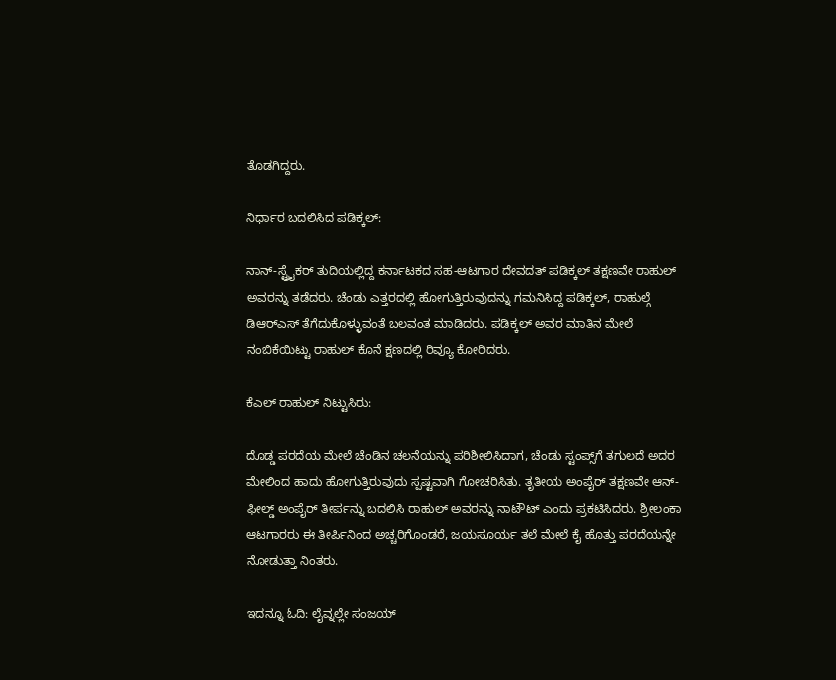ತೊಡಗಿದ್ದರು.

ನಿರ್ಧಾರ ಬದಲಿಸಿದ ಪಡಿಕ್ಕಲ್:

ನಾನ್-ಸ್ಟ್ರೈಕರ್ ತುದಿಯಲ್ಲಿದ್ದ ಕರ್ನಾಟಕದ ಸಹ-ಆಟಗಾರ ದೇವದತ್ ಪಡಿಕ್ಕಲ್ ತಕ್ಷಣವೇ ರಾಹುಲ್ ಅವರನ್ನು ತಡೆದರು. ಚೆಂಡು ಎತ್ತರದಲ್ಲಿ ಹೋಗುತ್ತಿರುವುದನ್ನು ಗಮನಿಸಿದ್ದ ಪಡಿಕ್ಕಲ್, ರಾಹುಲ್ಗೆ  ಡಿಆರ್‌ಎಸ್ ತೆಗೆದುಕೊಳ್ಳುವಂತೆ ಬಲವಂತ ಮಾಡಿದರು. ಪಡಿಕ್ಕಲ್ ಅವರ ಮಾತಿನ ಮೇಲೆ ನಂಬಿಕೆಯಿಟ್ಟು ರಾಹುಲ್ ಕೊನೆ ಕ್ಷಣದಲ್ಲಿ ರಿವ್ಯೂ ಕೋರಿದರು.

ಕೆಎಲ್ ರಾಹುಲ್ ನಿಟ್ಟುಸಿರು:

ದೊಡ್ಡ ಪರದೆಯ ಮೇಲೆ ಚೆಂಡಿನ ಚಲನೆಯನ್ನು ಪರಿಶೀಲಿಸಿದಾಗ, ಚೆಂಡು ಸ್ಟಂಪ್ಸ್‌ಗೆ ತಗುಲದೆ ಅದರ ಮೇಲಿಂದ ಹಾದು ಹೋಗುತ್ತಿರುವುದು ಸ್ಪಷ್ಟವಾಗಿ ಗೋಚರಿಸಿತು. ತೃತೀಯ ಅಂಪೈರ್ ತಕ್ಷಣವೇ ಆನ್-ಫೀಲ್ಡ್ ಅಂಪೈರ್ ತೀರ್ಪನ್ನು ಬದಲಿಸಿ ರಾಹುಲ್ ಅವರನ್ನು ನಾಟೌಟ್ ಎಂದು ಪ್ರಕಟಿಸಿದರು. ಶ್ರೀಲಂಕಾ ಆಟಗಾರರು ಈ ತೀರ್ಪಿನಿಂದ ಅಚ್ಚರಿಗೊಂಡರೆ, ಜಯಸೂರ್ಯ ತಲೆ ಮೇಲೆ ಕೈ ಹೊತ್ತು ಪರದೆಯನ್ನೇ ನೋಡುತ್ತಾ ನಿಂತರು.

ಇದನ್ನೂ ಓದಿ: ಲೈವ್ನಲ್ಲೇ ಸಂಜಯ್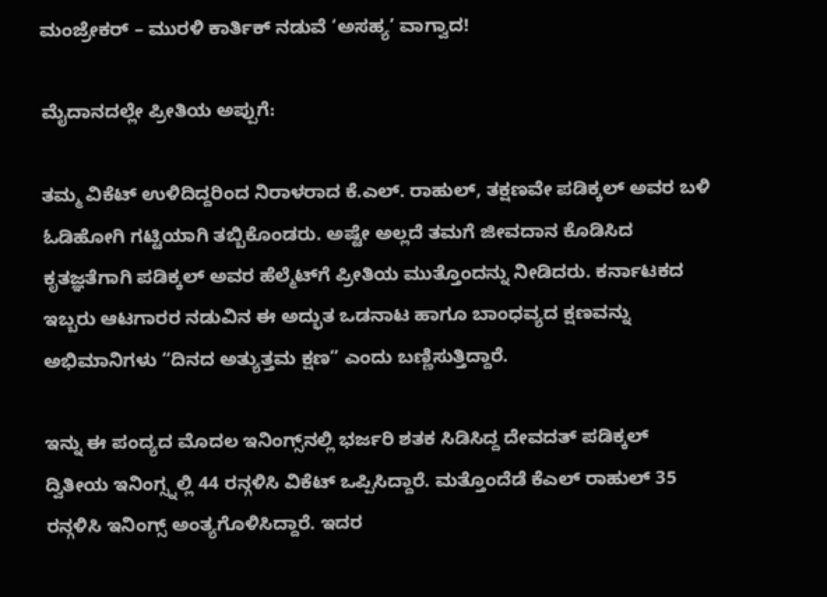ಮಂಜ್ರೇಕರ್ – ಮುರಳಿ ಕಾರ್ತಿಕ್ ನಡುವೆ ‘ಅಸಹ್ಯ’ ವಾಗ್ವಾದ!

ಮೈದಾನದಲ್ಲೇ ಪ್ರೀತಿಯ ಅಪ್ಪುಗೆ:

ತಮ್ಮ ವಿಕೆಟ್ ಉಳಿದಿದ್ದರಿಂದ ನಿರಾಳರಾದ ಕೆ.ಎಲ್. ರಾಹುಲ್, ತಕ್ಷಣವೇ ಪಡಿಕ್ಕಲ್ ಅವರ ಬಳಿ ಓಡಿಹೋಗಿ ಗಟ್ಟಿಯಾಗಿ ತಬ್ಬಿಕೊಂಡರು. ಅಷ್ಟೇ ಅಲ್ಲದೆ ತಮಗೆ ಜೀವದಾನ ಕೊಡಿಸಿದ ಕೃತಜ್ಞತೆಗಾಗಿ ಪಡಿಕ್ಕಲ್ ಅವರ ಹೆಲ್ಮೆಟ್‌ಗೆ ಪ್ರೀತಿಯ ಮುತ್ತೊಂದನ್ನು ನೀಡಿದರು. ಕರ್ನಾಟಕದ ಇಬ್ಬರು ಆಟಗಾರರ ನಡುವಿನ ಈ ಅದ್ಭುತ ಒಡನಾಟ ಹಾಗೂ ಬಾಂಧವ್ಯದ ಕ್ಷಣವನ್ನು ಅಭಿಮಾನಿಗಳು “ದಿನದ ಅತ್ಯುತ್ತಮ ಕ್ಷಣ” ಎಂದು ಬಣ್ಣಿಸುತ್ತಿದ್ದಾರೆ.

ಇನ್ನು ಈ ಪಂದ್ಯದ ಮೊದಲ ಇನಿಂಗ್ಸ್‌ನಲ್ಲಿ ಭರ್ಜರಿ ಶತಕ ಸಿಡಿಸಿದ್ದ ದೇವದತ್ ಪಡಿಕ್ಕಲ್ ದ್ವಿತೀಯ ಇನಿಂಗ್ಸ್ನಲ್ಲಿ 44 ರನ್ಗಳಿಸಿ ವಿಕೆಟ್ ಒಪ್ಪಿಸಿದ್ದಾರೆ. ಮತ್ತೊಂದೆಡೆ ಕೆಎಲ್ ರಾಹುಲ್ 35 ರನ್ಗಳಿಸಿ ಇನಿಂಗ್ಸ್ ಅಂತ್ಯಗೊಳಿಸಿದ್ದಾರೆ. ಇದರ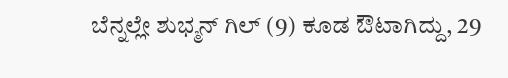ಬೆನ್ನಲ್ಲೇ ಶುಭ್ಮನ್ ಗಿಲ್ (9) ಕೂಡ ಔಟಾಗಿದ್ದು, 29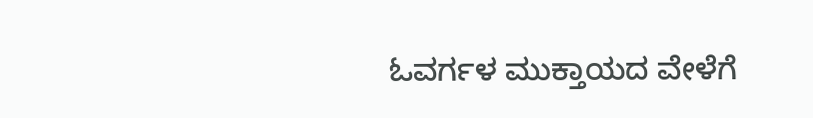ಓವರ್ಗಳ ಮುಕ್ತಾಯದ ವೇಳೆಗೆ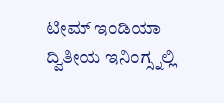ಟೀಮ್ ಇಂಡಿಯಾ ದ್ವಿತೀಯ ಇನಿಂಗ್ಸ್ನಲ್ಲಿ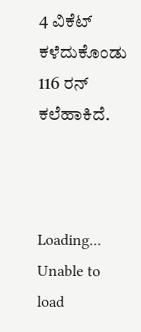4 ವಿಕೆಟ್ ಕಳೆದುಕೊಂಡು 116 ರನ್ ಕಲೆಹಾಕಿದೆ.



Loading...
Unable to load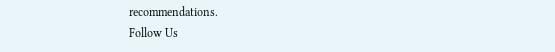recommendations.
Follow Us